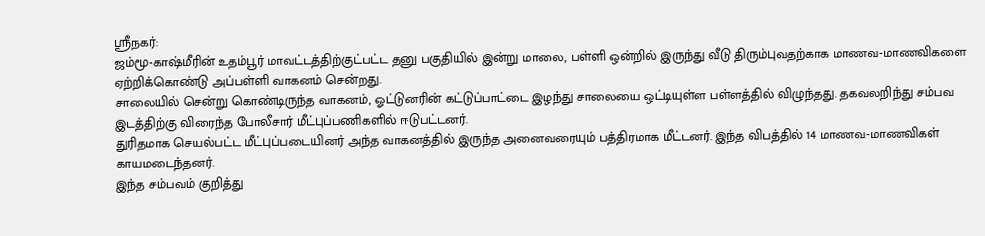ஸ்ரீநகர்:
ஜம்மூ-காஷ்மீரின் உதம்பூர் மாவட்டத்திற்குட்பட்ட தனு பகுதியில் இன்று மாலை, பள்ளி ஒன்றில் இருந்து வீடு திரும்புவதற்காக மாணவ-மாணவிகளை ஏற்றிக்கொண்டு அப்பள்ளி வாகனம் சென்றது.
சாலையில் சென்று கொண்டிருந்த வாகனம், ஓட்டுனரின் கட்டுப்பாட்டை இழந்து சாலையை ஒட்டியுள்ள பள்ளத்தில் விழுந்தது. தகவலறிந்து சம்பவ இடத்திற்கு விரைந்த போலீசார் மீட்புப்பணிகளில் ஈடுபட்டனர்.
துரிதமாக செயல்பட்ட மீட்புப்படையினர் அந்த வாகனத்தில் இருந்த அனைவரையும் பத்திரமாக மீட்டனர். இந்த விபத்தில் 14 மாணவ-மாணவிகள் காயமடைந்தனர்.
இந்த சம்பவம் குறித்து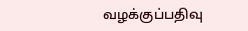வழக்குப்பதிவு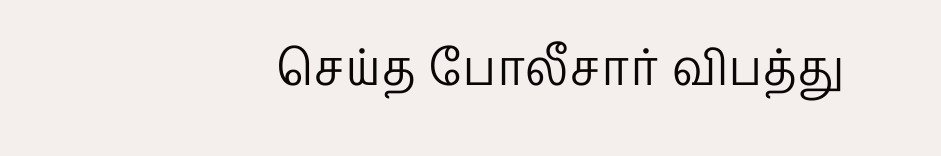செய்த போலீசார் விபத்து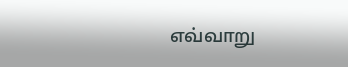எவ்வாறு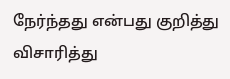நேர்ந்தது என்பது குறித்து விசாரித்து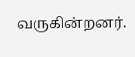வருகின்றனர்.